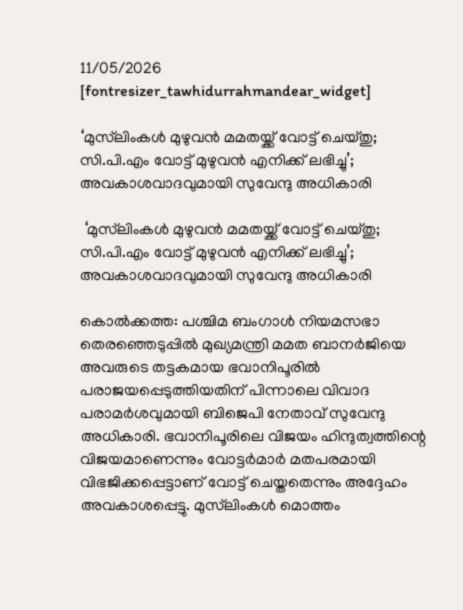11/05/2026
[fontresizer_tawhidurrahmandear_widget]

‘മുസ്‌ലിംകൾ മുഴുവൻ മമതയ്ക്ക് വോട്ട് ചെയ്തു; സി.പി.എം വോട്ട് മുഴുവൻ എനിക്ക് ലഭിച്ചു’; അവകാശവാദവുമായി സുവേന്ദു അധികാരി

 ‘മുസ്‌ലിംകൾ മുഴുവൻ മമതയ്ക്ക് വോട്ട് ചെയ്തു; സി.പി.എം വോട്ട് മുഴുവൻ എനിക്ക് ലഭിച്ചു’; അവകാശവാദവുമായി സുവേന്ദു അധികാരി

കൊൽക്കത്ത: പശ്ചിമ ബംഗാൾ നിയമസഭാ തെരഞ്ഞെടുപ്പിൽ മുഖ്യമന്ത്രി മമത ബാനർജിയെ അവരുടെ തട്ടകമായ ഭവാനിപൂരിൽ പരാജയപ്പെടുത്തിയതിന് പിന്നാലെ വിവാദ പരാമർശവുമായി ബിജെപി നേതാവ് സുവേന്ദു അധികാരി. ഭവാനിപൂരിലെ വിജയം ഹിന്ദുത്വത്തിന്റെ വിജയമാണെന്നും വോട്ടർമാർ മതപരമായി വിഭജിക്കപ്പെട്ടാണ് വോട്ട് ചെയ്തതെന്നും അദ്ദേഹം അവകാശപ്പെട്ടു. മുസ്‌ലിംകൾ മൊത്തം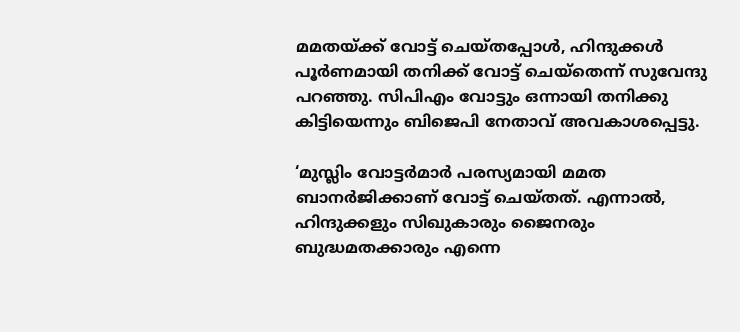മമതയ്ക്ക് വോട്ട് ചെയ്തപ്പോൾ, ഹിന്ദുക്കൾ പൂർണമായി തനിക്ക് വോട്ട് ചെയ്‌തെന്ന് സുവേന്ദു പറഞ്ഞു. സിപിഎം വോട്ടും ഒന്നായി തനിക്കു കിട്ടിയെന്നും ബിജെപി നേതാവ് അവകാശപ്പെട്ടു.

‘മുസ്ലിം വോട്ടർമാർ പരസ്യമായി മമത ബാനർജിക്കാണ് വോട്ട് ചെയ്തത്. എന്നാൽ, ഹിന്ദുക്കളും സിഖുകാരും ജൈനരും ബുദ്ധമതക്കാരും എന്നെ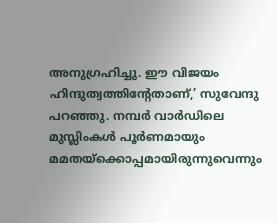അനുഗ്രഹിച്ചു. ഈ വിജയം ഹിന്ദുത്വത്തിന്റേതാണ്,’ സുവേന്ദു പറഞ്ഞു. നമ്പർ വാർഡിലെ മുസ്ലിംകൾ പൂർണമായും മമതയ്‌ക്കൊപ്പമായിരുന്നുവെന്നും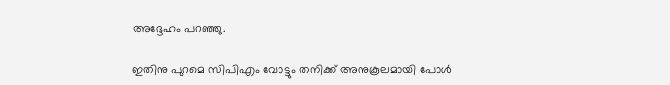അദ്ദേഹം പറഞ്ഞു.

ഇതിനു പുറമെ സിപിഎം വോട്ടും തനിക്ക് അനുകൂലമായി പോൾ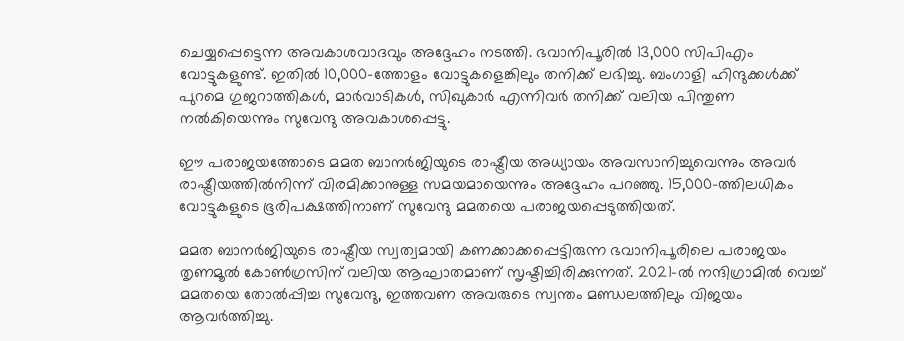ചെയ്യപ്പെട്ടെന്ന അവകാശവാദവും അദ്ദേഹം നടത്തി. ഭവാനിപൂരിൽ 13,000 സിപിഎം വോട്ടുകളുണ്ട്. ഇതിൽ 10,000-ത്തോളം വോട്ടുകളെങ്കിലും തനിക്ക് ലഭിച്ചു. ബംഗാളി ഹിന്ദുക്കൾക്ക് പുറമെ ഗുജറാത്തികൾ, മാർവാടികൾ, സിഖുകാർ എന്നിവർ തനിക്ക് വലിയ പിന്തുണ നൽകിയെന്നും സുവേന്ദു അവകാശപ്പെട്ടു.

ഈ പരാജയത്തോടെ മമത ബാനർജിയുടെ രാഷ്ട്രീയ അധ്യായം അവസാനിച്ചുവെന്നും അവർ രാഷ്ട്രീയത്തിൽനിന്ന് വിരമിക്കാനുള്ള സമയമായെന്നും അദ്ദേഹം പറഞ്ഞു. 15,000-ത്തിലധികം വോട്ടുകളുടെ ഭൂരിപക്ഷത്തിനാണ് സുവേന്ദു മമതയെ പരാജയപ്പെടുത്തിയത്.

മമത ബാനർജിയുടെ രാഷ്ട്രീയ സ്വത്വമായി കണക്കാക്കപ്പെട്ടിരുന്ന ഭവാനിപൂരിലെ പരാജയം തൃണമൂൽ കോൺഗ്രസിന് വലിയ ആഘാതമാണ് സൃഷ്ടിച്ചിരിക്കുന്നത്. 2021-ൽ നന്ദിഗ്രാമിൽ വെച്ച് മമതയെ തോൽപ്പിച്ച സുവേന്ദു, ഇത്തവണ അവരുടെ സ്വന്തം മണ്ഡലത്തിലും വിജയം ആവർത്തിച്ചു.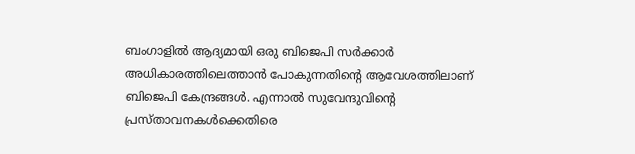ബംഗാളിൽ ആദ്യമായി ഒരു ബിജെപി സർക്കാർ അധികാരത്തിലെത്താൻ പോകുന്നതിന്റെ ആവേശത്തിലാണ് ബിജെപി കേന്ദ്രങ്ങൾ. എന്നാൽ സുവേന്ദുവിന്റെ പ്രസ്താവനകൾക്കെതിരെ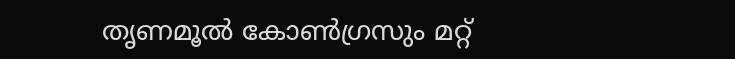തൃണമൂൽ കോൺഗ്രസും മറ്റ്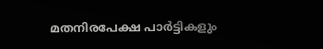മതനിരപേക്ഷ പാർട്ടികളും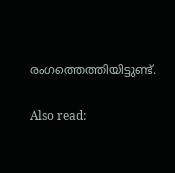രംഗത്തെത്തിയിട്ടുണ്ട്.

Also read: